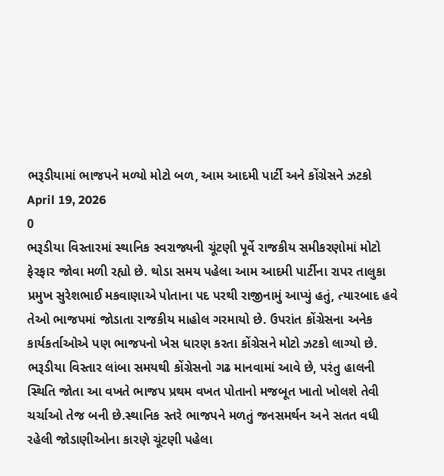ભરૂડીયામાં ભાજપને મળ્યો મોટો બળ, આમ આદમી પાર્ટી અને કોંગ્રેસને ઝટકો
April 19, 2026
0
ભરૂડીયા વિસ્તારમાં સ્થાનિક સ્વરાજ્યની ચૂંટણી પૂર્વે રાજકીય સમીકરણોમાં મોટો ફેરફાર જોવા મળી રહ્યો છે. થોડા સમય પહેલા આમ આદમી પાર્ટીના રાપર તાલુકા પ્રમુખ સુરેશભાઈ મકવાણાએ પોતાના પદ પરથી રાજીનામું આપ્યું હતું, ત્યારબાદ હવે તેઓ ભાજપમાં જોડાતા રાજકીય માહોલ ગરમાયો છે. ઉપરાંત કોંગ્રેસના અનેક કાર્યકર્તાઓએ પણ ભાજપનો ખેસ ધારણ કરતા કોંગ્રેસને મોટો ઝટકો લાગ્યો છે. ભરૂડીયા વિસ્તાર લાંબા સમયથી કોંગ્રેસનો ગઢ માનવામાં આવે છે, પરંતુ હાલની સ્થિતિ જોતા આ વખતે ભાજપ પ્રથમ વખત પોતાનો મજબૂત ખાતો ખોલશે તેવી ચર્ચાઓ તેજ બની છે.સ્થાનિક સ્તરે ભાજપને મળતું જનસમર્થન અને સતત વધી રહેલી જોડાણીઓના કારણે ચૂંટણી પહેલા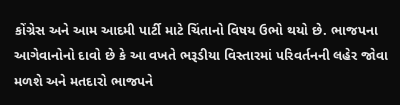કોંગ્રેસ અને આમ આદમી પાર્ટી માટે ચિંતાનો વિષય ઉભો થયો છે. ભાજપના આગેવાનોનો દાવો છે કે આ વખતે ભરૂડીયા વિસ્તારમાં પરિવર્તનની લહેર જોવા મળશે અને મતદારો ભાજપને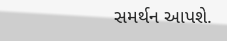સમર્થન આપશે.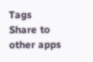Tags
Share to other apps